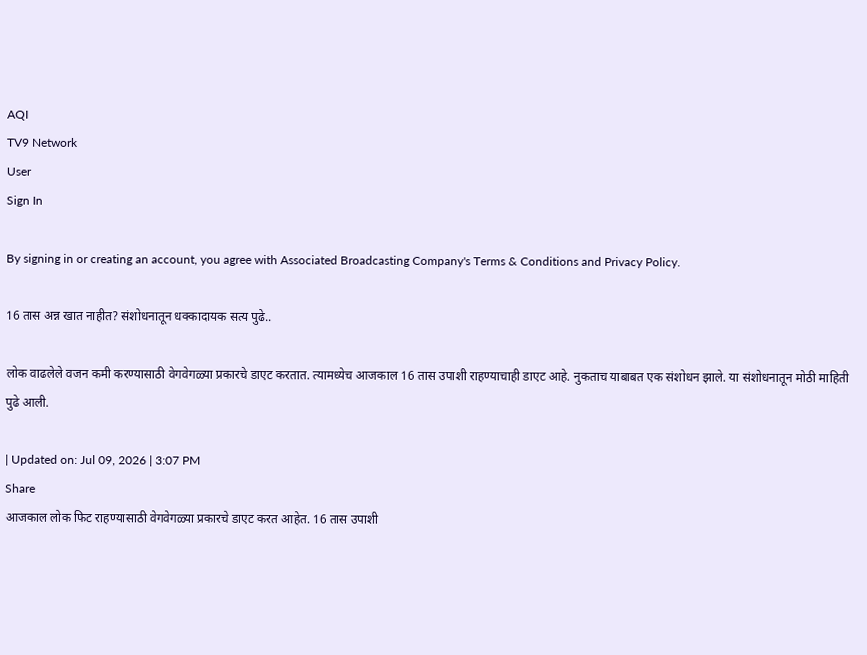AQI
TV9 Network
User
Sign In

By signing in or creating an account, you agree with Associated Broadcasting Company's Terms & Conditions and Privacy Policy.

16 तास अन्न खात नाहीत? संशोधनातून धक्कादायक सत्य पुढे..

लोक वाढलेले वजन कमी करण्यासाठी वेगवेगळ्या प्रकारचे डाएट करतात. त्यामध्येच आजकाल 16 तास उपाशी राहण्याचाही डाएट आहे. नुकताच याबाबत एक संशोधन झाले. या संशोधनातून मोठी माहिती पुढे आली.

| Updated on: Jul 09, 2026 | 3:07 PM
Share
आजकाल लोक फिट राहण्यासाठी वेगवेगळ्या प्रकारचे डाएट करत आहेत. 16 तास उपाशी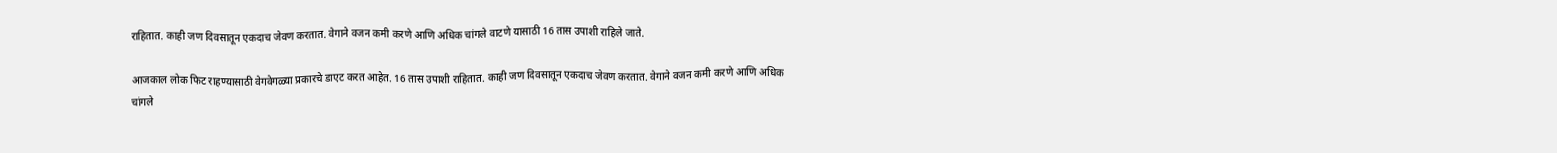राहितात. काही जण दिवसातून एकदाच जेवण करतात. वेगाने वजन कमी करणे आणि अधिक चांगले वाटणे यासाठी 16 तास उपाशी राहिले जाते.

आजकाल लोक फिट राहण्यासाठी वेगवेगळ्या प्रकारचे डाएट करत आहेत. 16 तास उपाशी राहितात. काही जण दिवसातून एकदाच जेवण करतात. वेगाने वजन कमी करणे आणि अधिक चांगले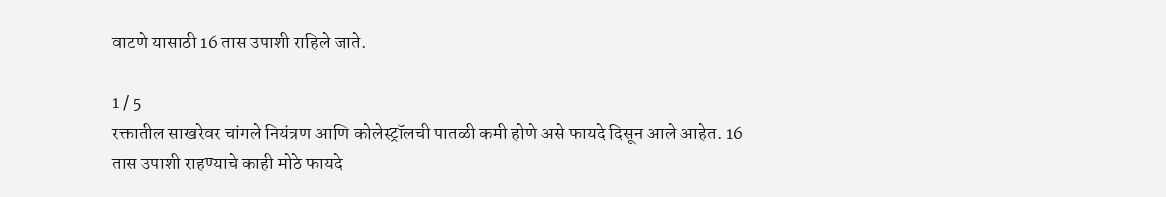वाटणे यासाठी 16 तास उपाशी राहिले जाते.

1 / 5
रक्तातील साखरेवर चांगले नियंत्रण आणि कोलेस्ट्रॉलची पातळी कमी होणे असे फायदे दिसून आले आहेत. 16 तास उपाशी राहण्याचे काही मोठे फायदे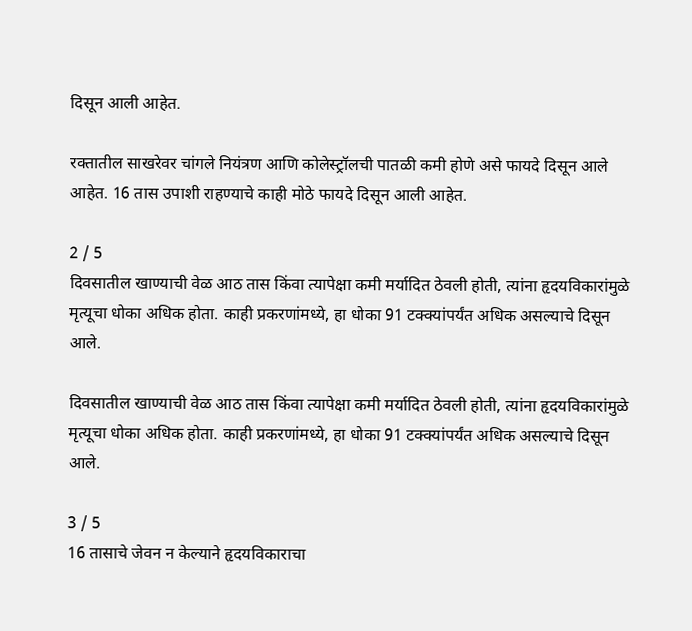दिसून आली आहेत.

रक्तातील साखरेवर चांगले नियंत्रण आणि कोलेस्ट्रॉलची पातळी कमी होणे असे फायदे दिसून आले आहेत. 16 तास उपाशी राहण्याचे काही मोठे फायदे दिसून आली आहेत.

2 / 5
दिवसातील खाण्याची वेळ आठ तास किंवा त्यापेक्षा कमी मर्यादित ठेवली होती, त्यांना हृदयविकारांमुळे मृत्यूचा धोका अधिक होता. काही प्रकरणांमध्ये, हा धोका 91 टक्क्यांपर्यंत अधिक असल्याचे दिसून आले.

दिवसातील खाण्याची वेळ आठ तास किंवा त्यापेक्षा कमी मर्यादित ठेवली होती, त्यांना हृदयविकारांमुळे मृत्यूचा धोका अधिक होता. काही प्रकरणांमध्ये, हा धोका 91 टक्क्यांपर्यंत अधिक असल्याचे दिसून आले.

3 / 5
16 तासाचे जेवन न केल्याने हृदयविकाराचा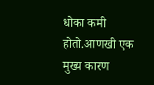धोका कमी होतो.आणखी एक मुख्य कारण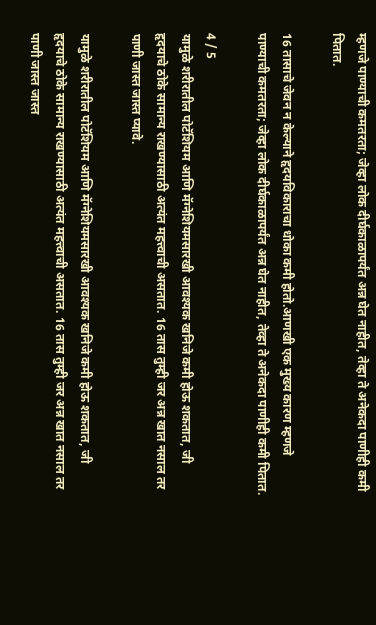म्हणजे पाण्याची कमतरता; जेव्हा लोक दीर्घकाळापर्यंत अन्न घेत नाहीत, तेव्हा ते अनेकदा पाणीही कमी पितात.

16 तासाचे जेवन न केल्याने हृदयविकाराचा धोका कमी होतो.आणखी एक मुख्य कारण म्हणजे पाण्याची कमतरता; जेव्हा लोक दीर्घकाळापर्यंत अन्न घेत नाहीत, तेव्हा ते अनेकदा पाणीही कमी पितात.

4 / 5
यामुळे शरीरातील पोटॅशियम आणि मॅग्नेशियमसारखी आवश्यक खनिजे कमी होऊ शकतात, जी हृदयाचे ठोके सामान्य राखण्यासाठी अत्यंत महत्त्वाची असतात. 16 तास तुम्ही जर अन्न खात नसाल तर पाणी जास्त जास्त प्यावे.

यामुळे शरीरातील पोटॅशियम आणि मॅग्नेशियमसारखी आवश्यक खनिजे कमी होऊ शकतात, जी हृदयाचे ठोके सामान्य राखण्यासाठी अत्यंत महत्त्वाची असतात. 16 तास तुम्ही जर अन्न खात नसाल तर पाणी जास्त जास्त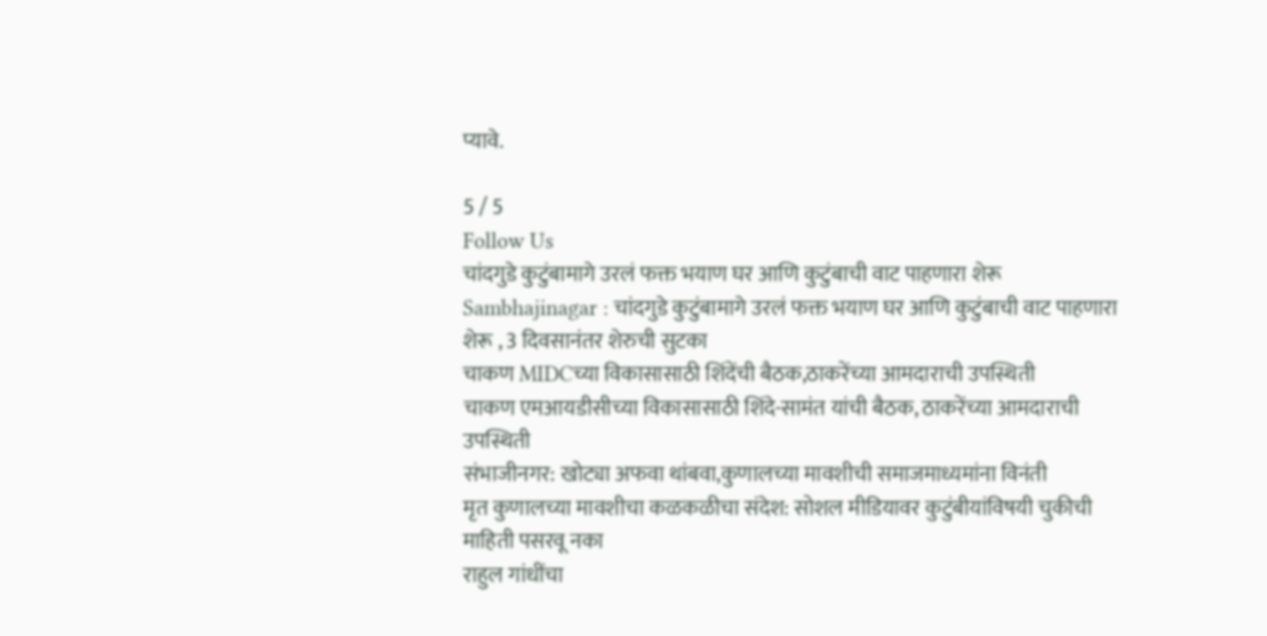प्यावे.

5 / 5
Follow Us
चांदगुडे कुटुंबामागे उरलं फक्त भयाण घर आणि कुटुंबाची वाट पाहणारा शेरू
Sambhajinagar : चांदगुडे कुटुंबामागे उरलं फक्त भयाण घर आणि कुटुंबाची वाट पाहणारा शेरू , 3 दिवसानंतर शेरुची सुटका
चाकण MIDCच्या विकासासाठी शिंदेंची बैठक,ठाकरेंच्या आमदाराची उपस्थिती
चाकण एमआयडीसीच्या विकासासाठी शिंदे-सामंत यांची बैठक, ठाकरेंच्या आमदाराची उपस्थिती
संभाजीनगर: खोट्या अफवा थांबवा,कुणालच्या मावशीची समाजमाध्यमांना विनंती
मृत कुणालच्या मावशीचा कळकळीचा संदेश: सोशल मीडियावर कुटुंबीयांविषयी चुकीची माहिती पसरवू नका
राहुल गांधींचा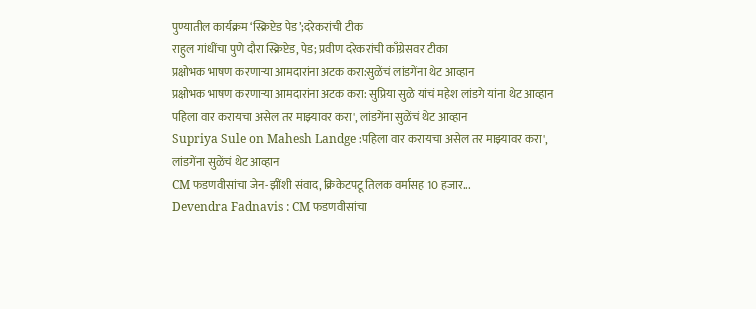पुण्यातील कार्यक्रम ‘स्क्रिप्टेड पेड’;दरेकरांची टीक
राहुल गांधींचा पुणे दौरा स्क्रिप्टेड, पेड; प्रवीण दरेकरांची काँग्रेसवर टीका
प्रक्षोभक भाषण करणाऱ्या आमदारांना अटक करा:सुळेंचं लांडगेंना थेट आव्हान
प्रक्षोभक भाषण करणाऱ्या आमदारांना अटक करा: सुप्रिया सुळे यांचं महेश लांडगे यांना थेट आव्हान
पहिला वार करायचा असेल तर माझ्यावर करा', लांडगेंना सुळेंचं थेट आव्हान
Supriya Sule on Mahesh Landge :पहिला वार करायचा असेल तर माझ्यावर करा', लांडगेंना सुळेंचं थेट आव्हान
CM फडणवीसांचा जेन-झींशी संवाद, क्रिकेटपटू तिलक वर्मासह 10 हजार...
Devendra Fadnavis : CM फडणवीसांचा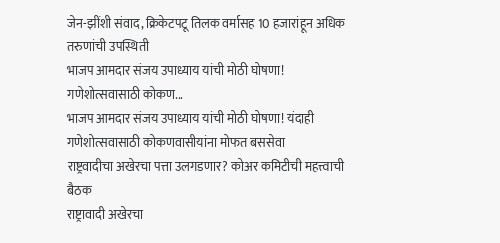जेन-झींशी संवाद, क्रिकेटपटू तिलक वर्मासह 10 हजारांहून अधिक तरुणांची उपस्थिती
भाजप आमदार संजय उपाध्याय यांची मोठी घोषणा! गणेशोत्सवासाठी कोकण...
भाजप आमदार संजय उपाध्याय यांची मोठी घोषणा! यंदाही गणेशोत्सवासाठी कोकणवासीयांना मोफत बससेवा
राष्ट्रवादीचा अखेरचा पत्ता उलगडणार? कोअर कमिटीची महत्त्वाची बैठक
राष्ट्रावादी अखेरचा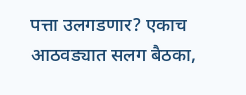पत्ता उलगडणार? एकाच आठवड्यात सलग बैठका,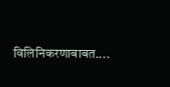विलिनिकरणाबाबत....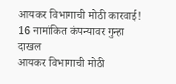आयकर विभागाची मोठी कारवाई! 16 नामांकित कंपन्यावर गुन्हा दाखल
आयकर विभागाची मोठी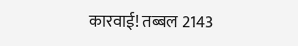कारवाई! तब्बल 2143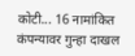कोटी... 16 नामांकित कंपन्यावर गुन्हा दाखल